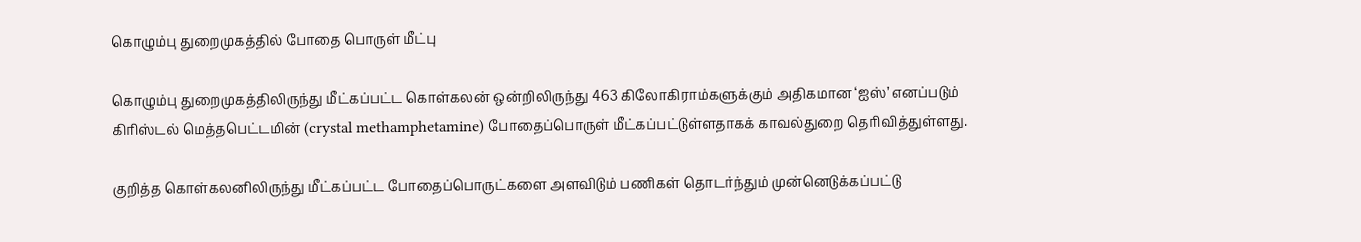கொழும்பு துறைமுகத்தில் போதை பொருள் மீட்பு

கொழும்பு துறைமுகத்திலிருந்து மீட்கப்பட்ட கொள்கலன் ஒன்றிலிருந்து 463 கிலோகிராம்களுக்கும் அதிகமான ‘ஐஸ்’ எனப்படும் கிரிஸ்டல் மெத்தபெட்டமின் (crystal methamphetamine) போதைப்பொருள் மீட்கப்பட்டுள்ளதாகக் காவல்துறை தெரிவித்துள்ளது.

குறித்த கொள்கலனிலிருந்து மீட்கப்பட்ட போதைப்பொருட்களை அளவிடும் பணிகள் தொடர்ந்தும் முன்னெடுக்கப்பட்டு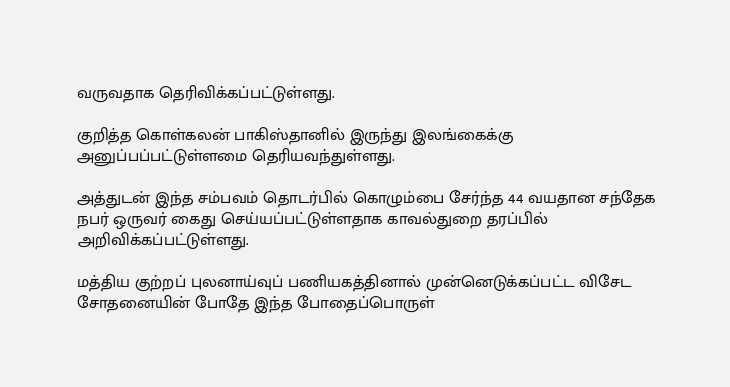வருவதாக தெரிவிக்கப்பட்டுள்ளது.

குறித்த கொள்கலன் பாகிஸ்தானில் இருந்து இலங்கைக்கு அனுப்பப்பட்டுள்ளமை தெரியவந்துள்ளது.

அத்துடன் இந்த சம்பவம் தொடர்பில் கொழும்பை சேர்ந்த 44 வயதான சந்தேக நபர் ஒருவர் கைது செய்யப்பட்டுள்ளதாக காவல்துறை தரப்பில் அறிவிக்கப்பட்டுள்ளது.

மத்திய குற்றப் புலனாய்வுப் பணியகத்தினால் முன்னெடுக்கப்பட்ட விசேட சோதனையின் போதே இந்த போதைப்பொருள்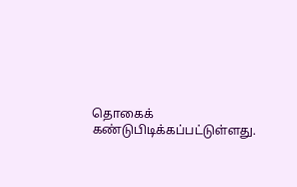தொகைக் கண்டுபிடிக்கப்பட்டுள்ளது.